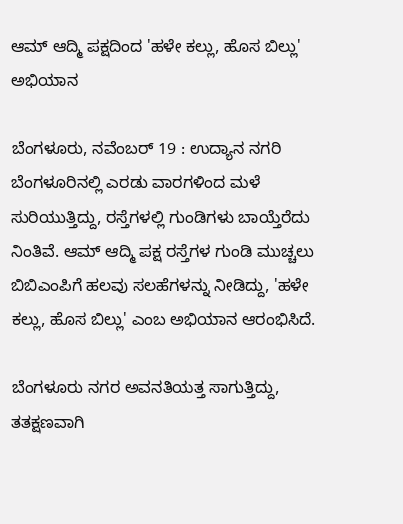ಆಮ್‌ ಆದ್ಮಿ ಪಕ್ಷದಿಂದ 'ಹಳೇ ಕಲ್ಲು, ಹೊಸ ಬಿಲ್ಲು' ಅಭಿಯಾನ

ಬೆಂಗಳೂರು, ನವೆಂಬರ್ 19 : ಉದ್ಯಾನ ನಗರಿ ಬೆಂಗಳೂರಿನಲ್ಲಿ ಎರಡು ವಾರಗಳಿಂದ ಮಳೆ ಸುರಿಯುತ್ತಿದ್ದು, ರಸ್ತೆಗಳಲ್ಲಿ ಗುಂಡಿಗಳು ಬಾಯ್ತೆರೆದು ನಿಂತಿವೆ. ಆಮ್ ಆದ್ಮಿ ಪಕ್ಷ ರಸ್ತೆಗಳ ಗುಂಡಿ ಮುಚ್ಚಲು ಬಿಬಿಎಂಪಿಗೆ ಹಲವು ಸಲಹೆಗಳನ್ನು ನೀಡಿದ್ದು, 'ಹಳೇ ಕಲ್ಲು, ಹೊಸ ಬಿಲ್ಲು' ಎಂಬ ಅಭಿಯಾನ ಆರಂಭಿಸಿದೆ.

ಬೆಂಗಳೂರು ನಗರ ಅವನತಿಯತ್ತ ಸಾಗುತ್ತಿದ್ದು, ತತಕ್ಷಣವಾಗಿ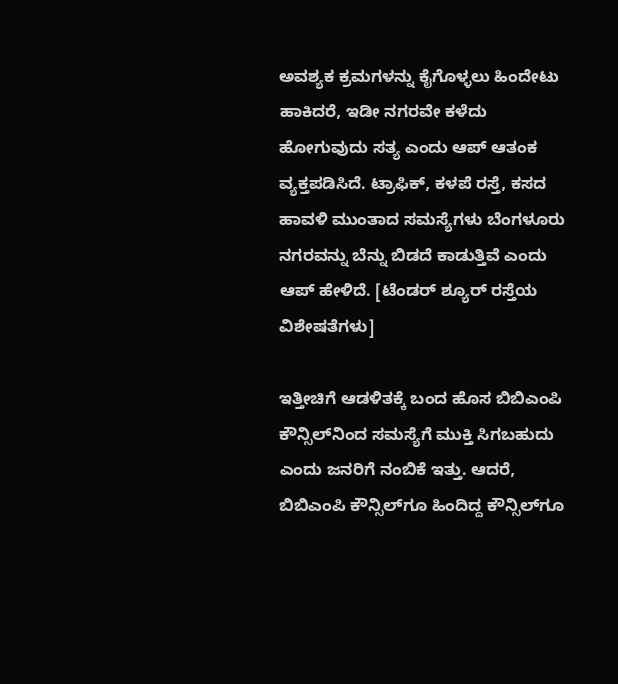ಅವಶ್ಯಕ ಕ್ರಮಗಳನ್ನು ಕೈಗೊಳ್ಳಲು ಹಿಂದೇಟು ಹಾಕಿದರೆ, ಇಡೀ ನಗರವೇ ಕಳೆದು ಹೋಗುವುದು ಸತ್ಯ ಎಂದು ಆಪ್ ಆತಂಕ ವ್ಯಕ್ತಪಡಿಸಿದೆ. ಟ್ರಾಫಿಕ್, ಕಳಪೆ ರಸ್ತೆ, ಕಸದ ಹಾವಳಿ ಮುಂತಾದ ಸಮಸ್ಯೆಗಳು ಬೆಂಗಳೂರು ನಗರವನ್ನು ಬೆನ್ನು ಬಿಡದೆ ಕಾಡುತ್ತಿವೆ ಎಂದು ಆಪ್ ಹೇಳಿದೆ. [ಟೆಂಡರ್ ಶ್ಯೂರ್ ರಸ್ತೆಯ ವಿಶೇಷತೆಗಳು]

ಇತ್ತೀಚಿಗೆ ಆಡಳಿತಕ್ಕೆ ಬಂದ ಹೊಸ ಬಿಬಿಎಂಪಿ ಕೌನ್ಸಿಲ್‍ನಿಂದ ಸಮಸ್ಯೆಗೆ ಮುಕ್ತಿ ಸಿಗಬಹುದು ಎಂದು ಜನರಿಗೆ ನಂಬಿಕೆ ಇತ್ತು. ಆದರೆ, ಬಿಬಿಎಂಪಿ ಕೌನ್ಸಿಲ್‍ಗೂ ಹಿಂದಿದ್ದ ಕೌನ್ಸಿಲ್‍ಗೂ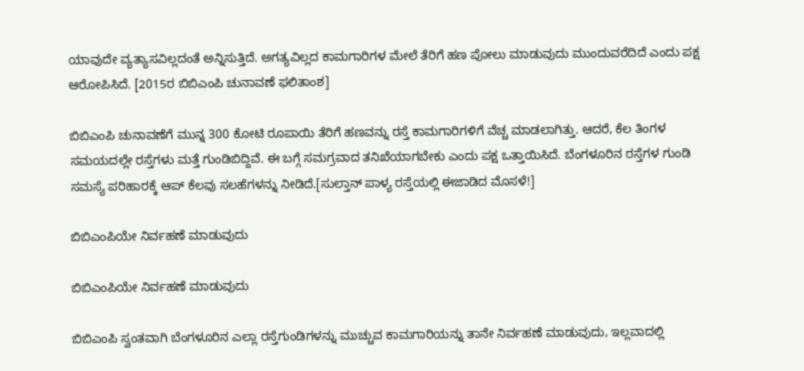ಯಾವುದೇ ವ್ಯತ್ಯಾಸವಿಲ್ಲದಂತೆ ಅನ್ನಿಸುತ್ತಿದೆ. ಅಗತ್ಯವಿಲ್ಲದ ಕಾಮಗಾರಿಗಳ ಮೇಲೆ ತೆರಿಗೆ ಹಣ ಪೋಲು ಮಾಡುವುದು ಮುಂದುವರೆದಿದೆ ಎಂದು ಪಕ್ಷ ಆರೋಪಿಸಿದೆ. [2015ರ ಬಿಬಿಎಂಪಿ ಚುನಾವಣೆ ಫಲಿತಾಂಶ]

ಬಿಬಿಎಂಪಿ ಚುನಾವಣೆಗೆ ಮುನ್ನ 300 ಕೋಟಿ ರೂಪಾಯಿ ತೆರಿಗೆ ಹಣವನ್ನು ರಸ್ತೆ ಕಾಮಗಾರಿಗಳಿಗೆ ವೆಚ್ಚ ಮಾಡಲಾಗಿತ್ತು. ಆದರೆ, ಕೆಲ ತಿಂಗಳ ಸಮಯದಲ್ಲೇ ರಸ್ತೆಗಳು ಮತ್ತೆ ಗುಂಡಿಬಿದ್ದಿವೆ. ಈ ಬಗ್ಗೆ ಸಮಗ್ರವಾದ ತನಿಖೆಯಾಗಬೇಕು ಎಂದು ಪಕ್ಷ ಒತ್ತಾಯಿಸಿದೆ. ಬೆಂಗಳೂರಿನ ರಸ್ತೆಗಳ ಗುಂಡಿ ಸಮಸ್ಯೆ ಪರಿಹಾರಕ್ಕೆ ಆಪ್ ಕೆಲವು ಸಲಹೆಗಳನ್ನು ನೀಡಿದೆ.[ಸುಲ್ತಾನ್ ಪಾಳ್ಯ ರಸ್ತೆಯಲ್ಲಿ ಈಜಾಡಿದ ಮೊಸಳೆ!]

ಬಿಬಿಎಂಪಿಯೇ ನಿರ್ವಹಣೆ ಮಾಡುವುದು

ಬಿಬಿಎಂಪಿಯೇ ನಿರ್ವಹಣೆ ಮಾಡುವುದು

ಬಿಬಿಎಂಪಿ ಸ್ವಂತವಾಗಿ ಬೆಂಗಳೂರಿನ ಎಲ್ಲಾ ರಸ್ತೆಗುಂಡಿಗಳನ್ನು ಮುಚ್ಚುವ ಕಾಮಗಾರಿಯನ್ನು ತಾನೇ ನಿರ್ವಹಣೆ ಮಾಡುವುದು, ಇಲ್ಲವಾದಲ್ಲಿ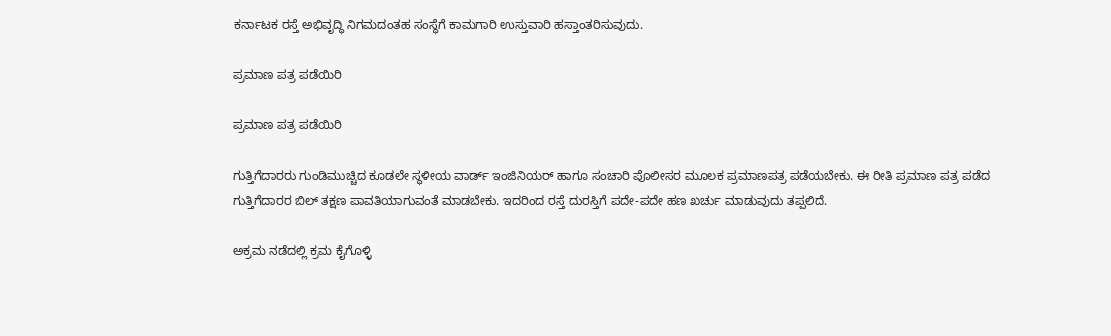ಕರ್ನಾಟಕ ರಸ್ತೆ ಅಭಿವೃದ್ಧಿ ನಿಗಮದಂತಹ ಸಂಸ್ಥೆಗೆ ಕಾಮಗಾರಿ ಉಸ್ತುವಾರಿ ಹಸ್ತಾಂತರಿಸುವುದು.

ಪ್ರಮಾಣ ಪತ್ರ ಪಡೆಯಿರಿ

ಪ್ರಮಾಣ ಪತ್ರ ಪಡೆಯಿರಿ

ಗುತ್ತಿಗೆದಾರರು ಗುಂಡಿಮುಚ್ಚಿದ ಕೂಡಲೇ ಸ್ಥಳೀಯ ವಾರ್ಡ್ ಇಂಜಿನಿಯರ್ ಹಾಗೂ ಸಂಚಾರಿ ಪೊಲೀಸರ ಮೂಲಕ ಪ್ರಮಾಣಪತ್ರ ಪಡೆಯಬೇಕು. ಈ ರೀತಿ ಪ್ರಮಾಣ ಪತ್ರ ಪಡೆದ ಗುತ್ತಿಗೆದಾರರ ಬಿಲ್ ತಕ್ಷಣ ಪಾವತಿಯಾಗುವಂತೆ ಮಾಡಬೇಕು. ಇದರಿಂದ ರಸ್ತೆ ದುರಸ್ತಿಗೆ ಪದೇ-ಪದೇ ಹಣ ಖರ್ಚು ಮಾಡುವುದು ತಪ್ಪಲಿದೆ.

ಅಕ್ರಮ ನಡೆದಲ್ಲಿ ಕ್ರಮ ಕೈಗೊಳ್ಳಿ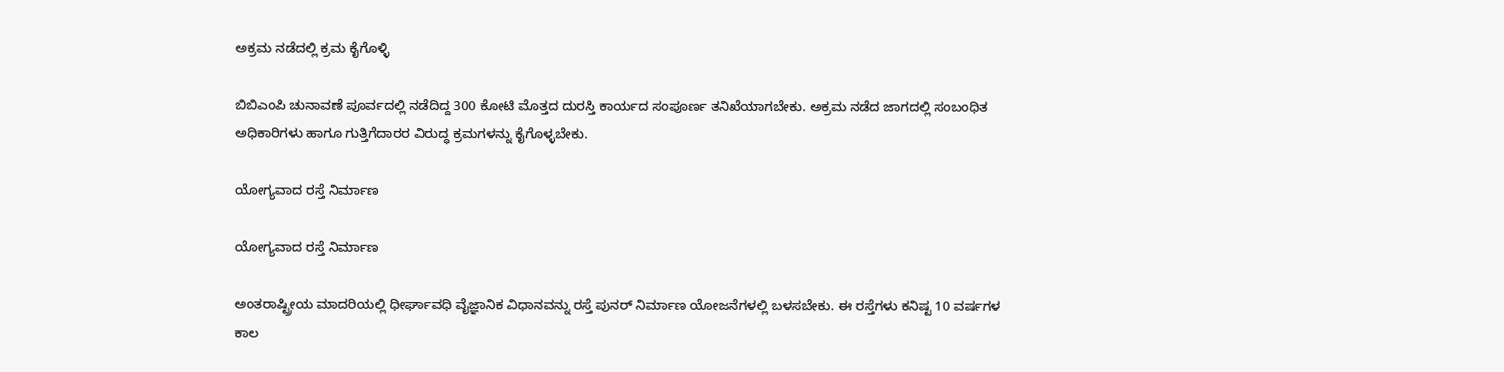ಅಕ್ರಮ ನಡೆದಲ್ಲಿ ಕ್ರಮ ಕೈಗೊಳ್ಳಿ

ಬಿಬಿಎಂಪಿ ಚುನಾವಣೆ ಪೂರ್ವದಲ್ಲಿ ನಡೆದಿದ್ದ 300 ಕೋಟಿ ಮೊತ್ತದ ದುರಸ್ತಿ ಕಾರ್ಯದ ಸಂಪೂರ್ಣ ತನಿಖೆಯಾಗಬೇಕು. ಅಕ್ರಮ ನಡೆದ ಜಾಗದಲ್ಲಿ ಸಂಬಂಧಿತ ಅಧಿಕಾರಿಗಳು ಹಾಗೂ ಗುತ್ತಿಗೆದಾರರ ವಿರುದ್ಧ ಕ್ರಮಗಳನ್ನು ಕೈಗೊಳ್ಳಬೇಕು.

ಯೋಗ್ಯವಾದ ರಸ್ತೆ ನಿರ್ಮಾಣ

ಯೋಗ್ಯವಾದ ರಸ್ತೆ ನಿರ್ಮಾಣ

ಅಂತರಾಷ್ಟ್ರೀಯ ಮಾದರಿಯಲ್ಲಿ ಧೀರ್ಘಾವಧಿ ವೈಜ್ಞಾನಿಕ ವಿಧಾನವನ್ನು ರಸ್ತೆ ಪುನರ್ ನಿರ್ಮಾಣ ಯೋಜನೆಗಳಲ್ಲಿ ಬಳಸಬೇಕು. ಈ ರಸ್ತೆಗಳು ಕನಿಷ್ಟ 10 ವರ್ಷಗಳ ಕಾಲ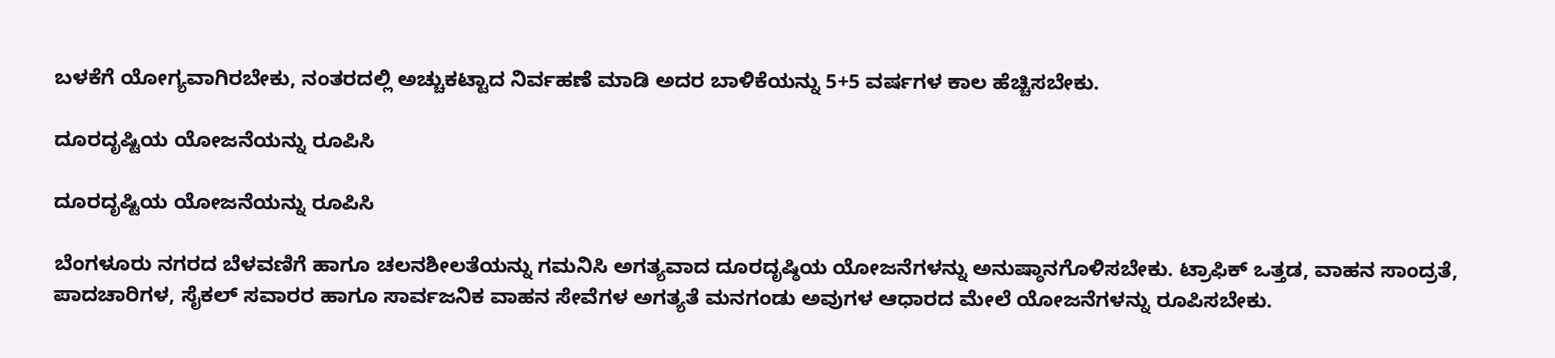ಬಳಕೆಗೆ ಯೋಗ್ಯವಾಗಿರಬೇಕು, ನಂತರದಲ್ಲಿ ಅಚ್ಚುಕಟ್ಟಾದ ನಿರ್ವಹಣೆ ಮಾಡಿ ಅದರ ಬಾಳಿಕೆಯನ್ನು 5+5 ವರ್ಷಗಳ ಕಾಲ ಹೆಚ್ಚಿಸಬೇಕು.

ದೂರದೃಷ್ಟಿಯ ಯೋಜನೆಯನ್ನು ರೂಪಿಸಿ

ದೂರದೃಷ್ಟಿಯ ಯೋಜನೆಯನ್ನು ರೂಪಿಸಿ

ಬೆಂಗಳೂರು ನಗರದ ಬೆಳವಣಿಗೆ ಹಾಗೂ ಚಲನಶೀಲತೆಯನ್ನು ಗಮನಿಸಿ ಅಗತ್ಯವಾದ ದೂರದೃಷ್ಠಿಯ ಯೋಜನೆಗಳನ್ನು ಅನುಷ್ಠಾನಗೊಳಿಸಬೇಕು. ಟ್ರಾಫಿಕ್ ಒತ್ತಡ, ವಾಹನ ಸಾಂದ್ರತೆ, ಪಾದಚಾರಿಗಳ, ಸೈಕಲ್ ಸವಾರರ ಹಾಗೂ ಸಾರ್ವಜನಿಕ ವಾಹನ ಸೇವೆಗಳ ಅಗತ್ಯತೆ ಮನಗಂಡು ಅವುಗಳ ಆಧಾರದ ಮೇಲೆ ಯೋಜನೆಗಳನ್ನು ರೂಪಿಸಬೇಕು.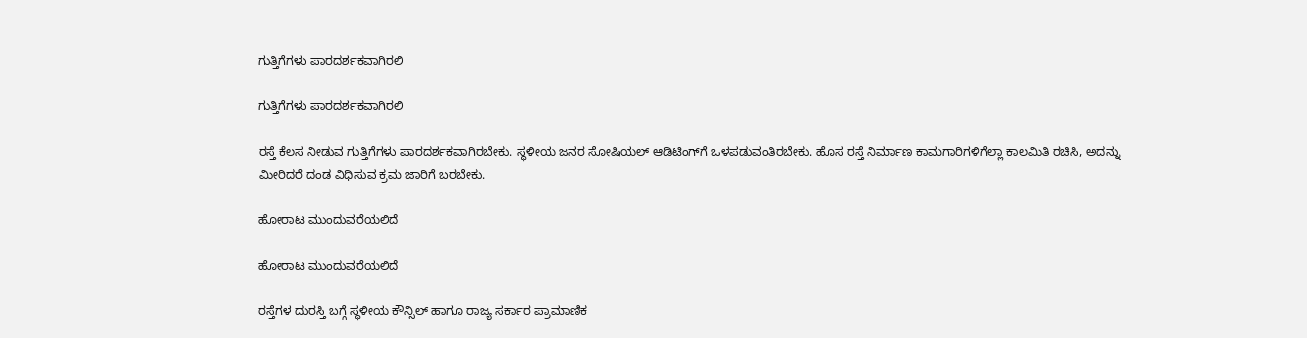ಗುತ್ತಿಗೆಗಳು ಪಾರದರ್ಶಕವಾಗಿರಲಿ

ಗುತ್ತಿಗೆಗಳು ಪಾರದರ್ಶಕವಾಗಿರಲಿ

ರಸ್ತೆ ಕೆಲಸ ನೀಡುವ ಗುತ್ತಿಗೆಗಳು ಪಾರದರ್ಶಕವಾಗಿರಬೇಕು. ಸ್ಥಳೀಯ ಜನರ ಸೋಷಿಯಲ್ ಆಡಿಟಿಂಗ್‌ಗೆ ಒಳಪಡುವಂತಿರಬೇಕು. ಹೊಸ ರಸ್ತೆ ನಿರ್ಮಾಣ ಕಾಮಗಾರಿಗಳಿಗೆಲ್ಲಾ ಕಾಲಮಿತಿ ರಚಿಸಿ, ಅದನ್ನು ಮೀರಿದರೆ ದಂಡ ವಿಧಿಸುವ ಕ್ರಮ ಜಾರಿಗೆ ಬರಬೇಕು.

ಹೋರಾಟ ಮುಂದುವರೆಯಲಿದೆ

ಹೋರಾಟ ಮುಂದುವರೆಯಲಿದೆ

ರಸ್ತೆಗಳ ದುರಸ್ತಿ ಬಗ್ಗೆ ಸ್ಥಳೀಯ ಕೌನ್ಸಿಲ್ ಹಾಗೂ ರಾಜ್ಯ ಸರ್ಕಾರ ಪ್ರಾಮಾಣಿಕ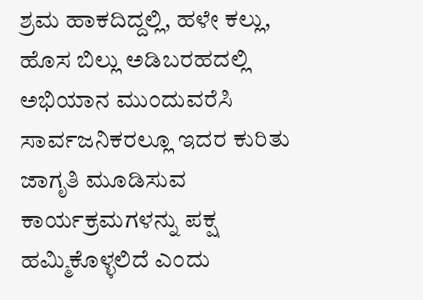ಶ್ರಮ ಹಾಕದಿದ್ದಲ್ಲಿ, ಹಳೇ ಕಲ್ಲು, ಹೊಸ ಬಿಲ್ಲು ಅಡಿಬರಹದಲ್ಲಿ ಅಭಿಯಾನ ಮುಂದುವರೆಸಿ ಸಾರ್ವಜನಿಕರಲ್ಲೂ ಇದರ ಕುರಿತು ಜಾಗೃತಿ ಮೂಡಿಸುವ ಕಾರ್ಯಕ್ರಮಗಳನ್ನು ಪಕ್ಷ ಹಮ್ಮಿಕೊಳ್ಳಲಿದೆ ಎಂದು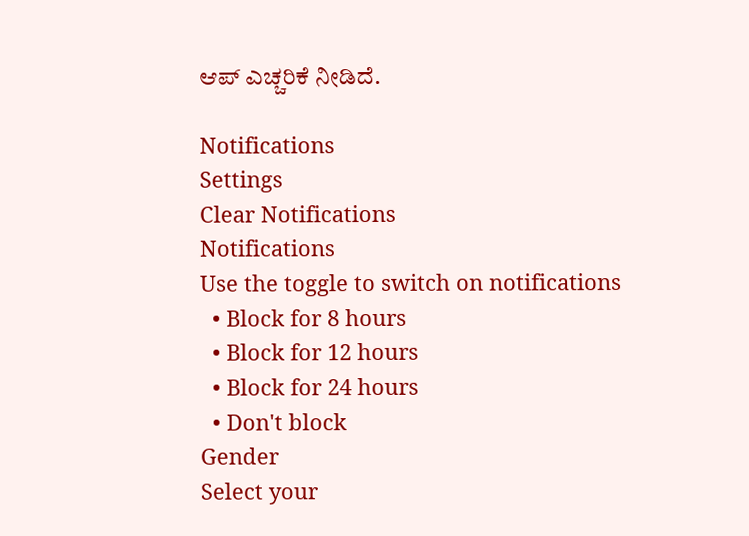ಆಪ್ ಎಚ್ಚರಿಕೆ ನೀಡಿದೆ.

Notifications
Settings
Clear Notifications
Notifications
Use the toggle to switch on notifications
  • Block for 8 hours
  • Block for 12 hours
  • Block for 24 hours
  • Don't block
Gender
Select your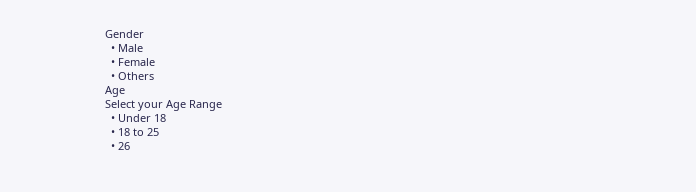Gender
  • Male
  • Female
  • Others
Age
Select your Age Range
  • Under 18
  • 18 to 25
  • 26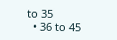to 35
  • 36 to 45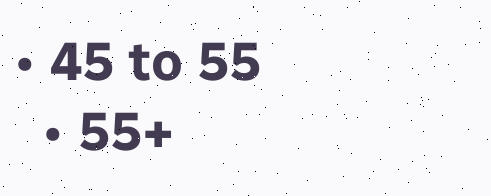• 45 to 55
  • 55+